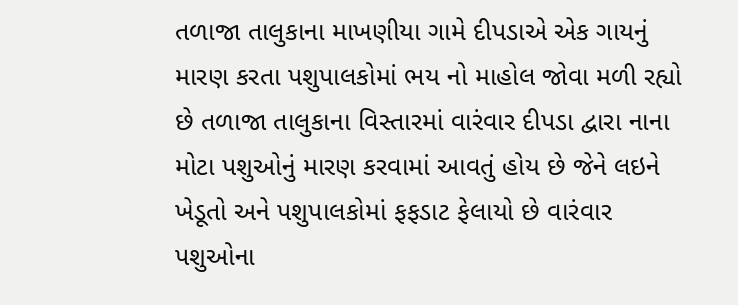તળાજા તાલુકાના માખણીયા ગામે દીપડાએ એક ગાયનું મારણ કરતા પશુપાલકોમાં ભય નો માહોલ જોવા મળી રહ્યો છે તળાજા તાલુકાના વિસ્તારમાં વારંવાર દીપડા દ્વારા નાના મોટા પશુઓનું મારણ કરવામાં આવતું હોય છે જેને લઇને ખેડૂતો અને પશુપાલકોમાં ફફડાટ ફેલાયો છે વારંવાર પશુઓના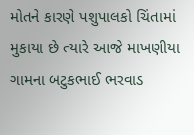મોતને કારણે પશુપાલકો ચિંતામાં મુકાયા છે ત્યારે આજે માખણીયા ગામના બટુકભાઈ ભરવાડ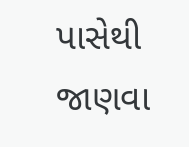પાસેથી જાણવા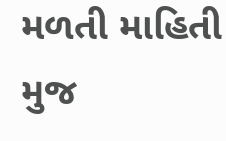મળતી માહિતી મુજ